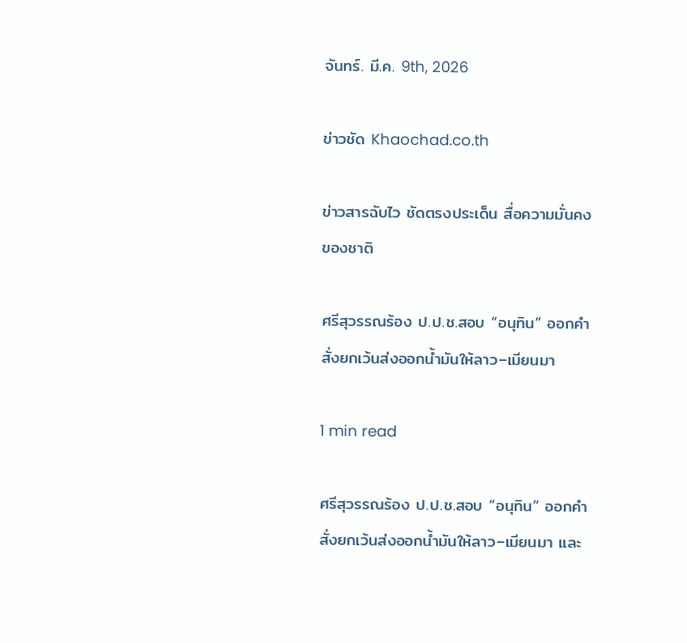จันทร์. มี.ค. 9th, 2026

ข่าวชัด Khaochad.co.th

ข่าวสารฉับไว ชัดตรงประเด็น สื่อความมั่นคงของชาติ

ศรีสุวรรณร้อง ป.ป.ช.สอบ “อนุทิน” ออกคำสั่งยกเว้นส่งออกน้ำมันให้ลาว–เมียนมา

1 min read

ศรีสุวรรณร้อง ป.ป.ช.สอบ “อนุทิน” ออกคำสั่งยกเว้นส่งออกน้ำมันให้ลาว–เมียนมา และ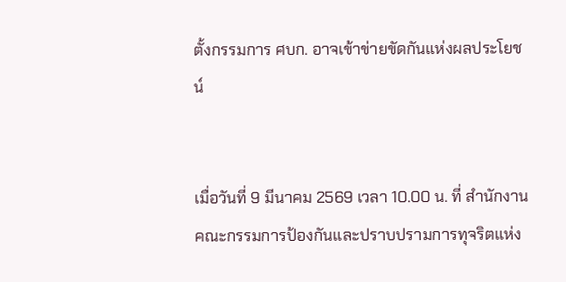ตั้งกรรมการ ศบก. อาจเข้าข่ายขัดกันแห่งผลประโยชน์


เมื่อวันที่ 9 มีนาคม 2569 เวลา 10.00 น. ที่ สำนักงานคณะกรรมการป้องกันและปราบปรามการทุจริตแห่ง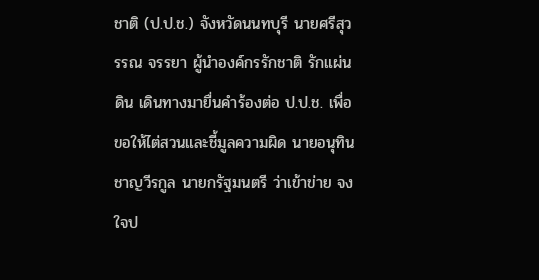ชาติ (ป.ป.ช.) จังหวัดนนทบุรี นายศรีสุวรรณ จรรยา ผู้นำองค์กรรักชาติ รักแผ่นดิน เดินทางมายื่นคำร้องต่อ ป.ป.ช. เพื่อขอให้ไต่สวนและชี้มูลความผิด นายอนุทิน ชาญวีรกูล นายกรัฐมนตรี ว่าเข้าข่าย จงใจป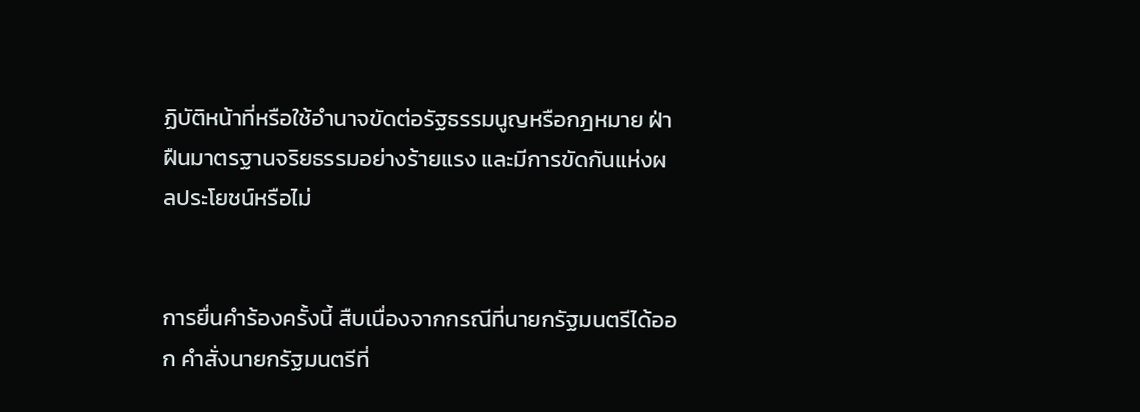ฏิบัติหน้าที่หรือใช้อำนาจขัดต่อรัฐธรรมนูญหรือกฎหมาย ฝ่าฝืนมาตรฐานจริยธรรมอย่างร้ายแรง และมีการขัดกันแห่งผลประโยชน์หรือไม่


การยื่นคำร้องครั้งนี้ สืบเนื่องจากกรณีที่นายกรัฐมนตรีได้ออก คำสั่งนายกรัฐมนตรีที่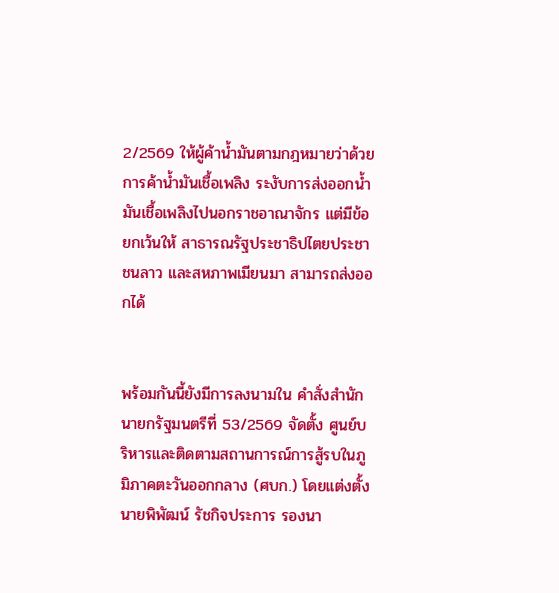2/2569 ให้ผู้ค้าน้ำมันตามกฎหมายว่าด้วยการค้าน้ำมันเชื้อเพลิง ระงับการส่งออกน้ำมันเชื้อเพลิงไปนอกราชอาณาจักร แต่มีข้อยกเว้นให้ สาธารณรัฐประชาธิปไตยประชาชนลาว และสหภาพเมียนมา สามารถส่งออกได้


พร้อมกันนี้ยังมีการลงนามใน คำสั่งสำนักนายกรัฐมนตรีที่ 53/2569 จัดตั้ง ศูนย์บริหารและติดตามสถานการณ์การสู้รบในภูมิภาคตะวันออกกลาง (ศบก.) โดยแต่งตั้ง นายพิพัฒน์ รัชกิจประการ รองนา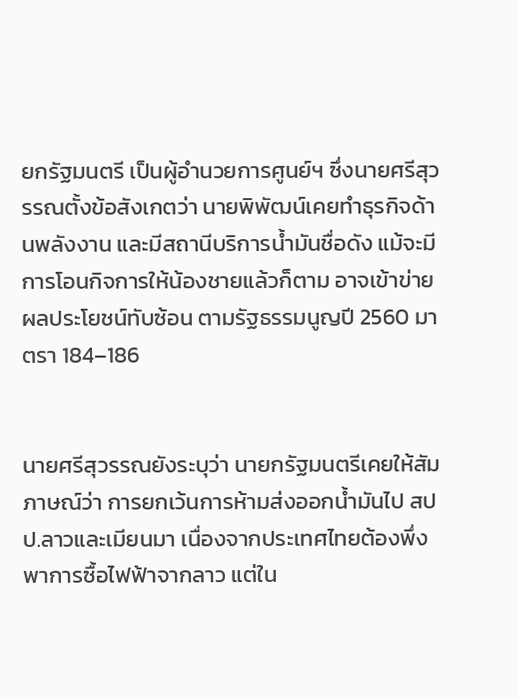ยกรัฐมนตรี เป็นผู้อำนวยการศูนย์ฯ ซึ่งนายศรีสุวรรณตั้งข้อสังเกตว่า นายพิพัฒน์เคยทำธุรกิจด้านพลังงาน และมีสถานีบริการน้ำมันชื่อดัง แม้จะมีการโอนกิจการให้น้องชายแล้วก็ตาม อาจเข้าข่าย ผลประโยชน์ทับซ้อน ตามรัฐธรรมนูญปี 2560 มาตรา 184–186


นายศรีสุวรรณยังระบุว่า นายกรัฐมนตรีเคยให้สัมภาษณ์ว่า การยกเว้นการห้ามส่งออกน้ำมันไป สปป.ลาวและเมียนมา เนื่องจากประเทศไทยต้องพึ่งพาการซื้อไฟฟ้าจากลาว แต่ใน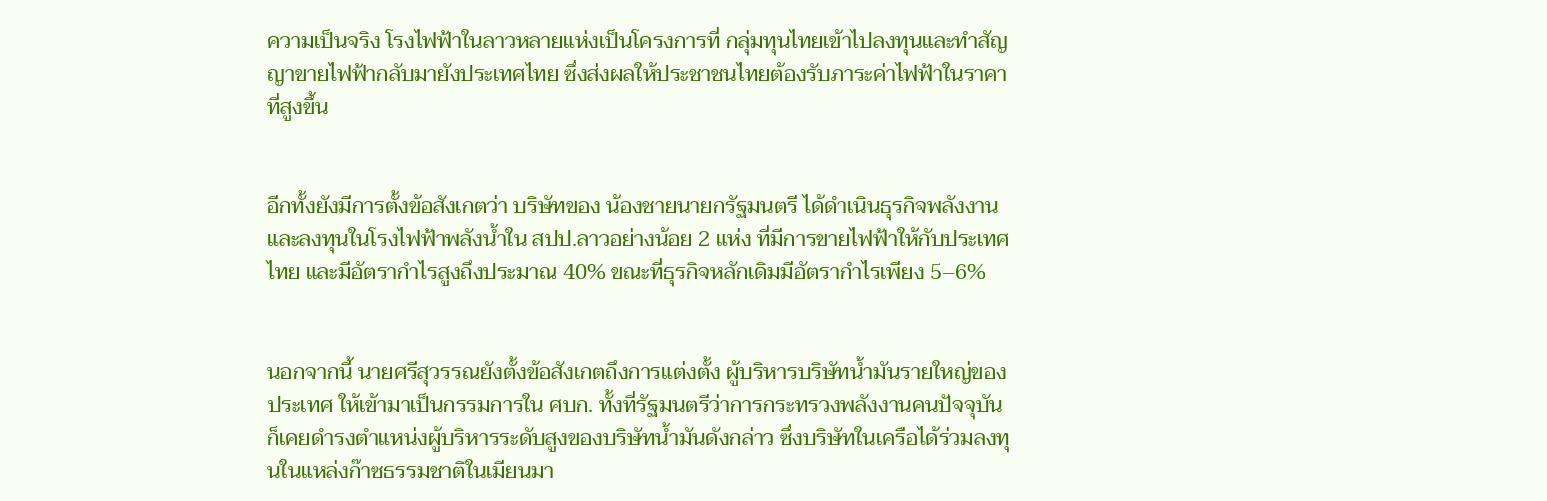ความเป็นจริง โรงไฟฟ้าในลาวหลายแห่งเป็นโครงการที่ กลุ่มทุนไทยเข้าไปลงทุนและทำสัญญาขายไฟฟ้ากลับมายังประเทศไทย ซึ่งส่งผลให้ประชาชนไทยต้องรับภาระค่าไฟฟ้าในราคาที่สูงขึ้น


อีกทั้งยังมีการตั้งข้อสังเกตว่า บริษัทของ น้องชายนายกรัฐมนตรี ได้ดำเนินธุรกิจพลังงานและลงทุนในโรงไฟฟ้าพลังน้ำใน สปป.ลาวอย่างน้อย 2 แห่ง ที่มีการขายไฟฟ้าให้กับประเทศไทย และมีอัตรากำไรสูงถึงประมาณ 40% ขณะที่ธุรกิจหลักเดิมมีอัตรากำไรเพียง 5–6%


นอกจากนี้ นายศรีสุวรรณยังตั้งข้อสังเกตถึงการแต่งตั้ง ผู้บริหารบริษัทน้ำมันรายใหญ่ของประเทศ ให้เข้ามาเป็นกรรมการใน ศบก. ทั้งที่รัฐมนตรีว่าการกระทรวงพลังงานคนปัจจุบันก็เคยดำรงตำแหน่งผู้บริหารระดับสูงของบริษัทน้ำมันดังกล่าว ซึ่งบริษัทในเครือได้ร่วมลงทุนในแหล่งก๊าซธรรมชาติในเมียนมา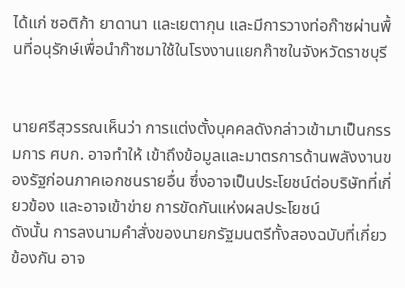ได้แก่ ซอติก้า ยาดานา และเยตากุน และมีการวางท่อก๊าซผ่านพื้นที่อนุรักษ์เพื่อนำก๊าซมาใช้ในโรงงานแยกก๊าซในจังหวัดราชบุรี


นายศรีสุวรรณเห็นว่า การแต่งตั้งบุคคลดังกล่าวเข้ามาเป็นกรรมการ ศบก. อาจทำให้ เข้าถึงข้อมูลและมาตรการด้านพลังงานของรัฐก่อนภาคเอกชนรายอื่น ซึ่งอาจเป็นประโยชน์ต่อบริษัทที่เกี่ยวข้อง และอาจเข้าข่าย การขัดกันแห่งผลประโยชน์
ดังนั้น การลงนามคำสั่งของนายกรัฐมนตรีทั้งสองฉบับที่เกี่ยวข้องกัน อาจ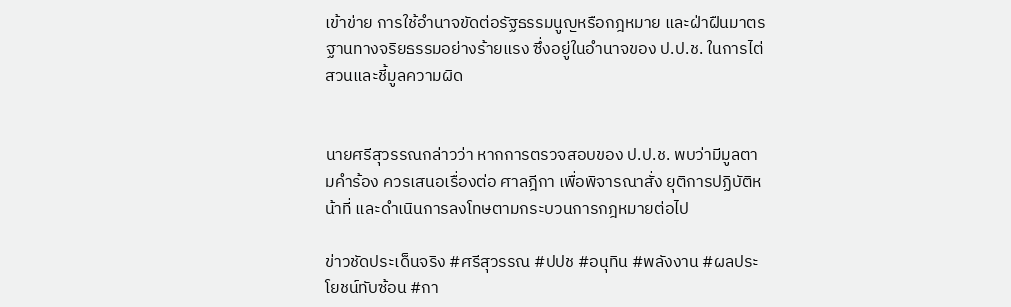เข้าข่าย การใช้อำนาจขัดต่อรัฐธรรมนูญหรือกฎหมาย และฝ่าฝืนมาตรฐานทางจริยธรรมอย่างร้ายแรง ซึ่งอยู่ในอำนาจของ ป.ป.ช. ในการไต่สวนและชี้มูลความผิด


นายศรีสุวรรณกล่าวว่า หากการตรวจสอบของ ป.ป.ช. พบว่ามีมูลตามคำร้อง ควรเสนอเรื่องต่อ ศาลฎีกา เพื่อพิจารณาสั่ง ยุติการปฏิบัติหน้าที่ และดำเนินการลงโทษตามกระบวนการกฎหมายต่อไป

ข่าวชัดประเด็นจริง #ศรีสุวรรณ #ปปช #อนุทิน #พลังงาน #ผลประโยชน์ทับซ้อน #กา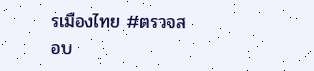รเมืองไทย #ตรวจสอบ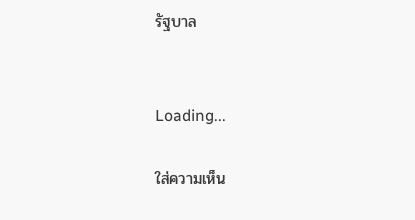รัฐบาล


Loading...

ใส่ความเห็น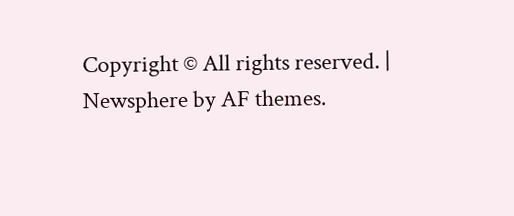Copyright © All rights reserved. | Newsphere by AF themes.